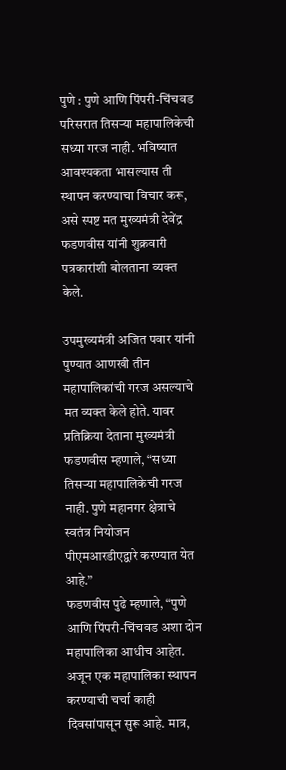पुणे : पुणे आणि पिंपरी-चिंचवड परिसरात तिसऱ्या महापालिकेची सध्या गरज नाही. भविष्यात आवश्यकता भासल्यास ती स्थापन करण्याचा विचार करू, असे स्पष्ट मत मुख्यमंत्री देवेंद्र फडणवीस यांनी शुक्रवारी पत्रकारांशी बोलताना व्यक्त केले.

उपमुख्यमंत्री अजित पवार यांनी पुण्यात आणखी तीन महापालिकांची गरज असल्याचे मत व्यक्त केले होते. यावर प्रतिक्रिया देताना मुख्यमंत्री फडणवीस म्हणाले, “सध्या तिसऱ्या महापालिकेची गरज नाही. पुणे महानगर क्षेत्राचे स्वतंत्र नियोजन पीएमआरडीएद्वारे करण्यात येत आहे.”
फडणवीस पुढे म्हणाले, “पुणे आणि पिंपरी-चिंचवड अशा दोन महापालिका आधीच आहेत. अजून एक महापालिका स्थापन करण्याची चर्चा काही दिवसांपासून सुरू आहे. मात्र,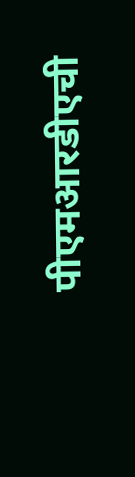पीएमआरडीएची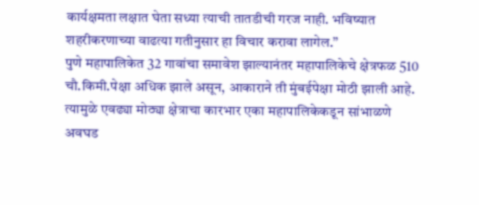कार्यक्षमता लक्षात घेता सध्या त्याची तातडीची गरज नाही. भविष्यात शहरीकरणाच्या वाढत्या गतीनुसार हा विचार करावा लागेल.”
पुणे महापालिकेत 32 गावांचा समावेश झाल्यानंतर महापालिकेचे क्षेत्रफळ 510 चौ.किमी.पेक्षा अधिक झाले असून, आकाराने ती मुंबईपेक्षा मोठी झाली आहे. त्यामुळे एवढ्या मोठ्या क्षेत्राचा कारभार एका महापालिकेकडून सांभाळणे अवघड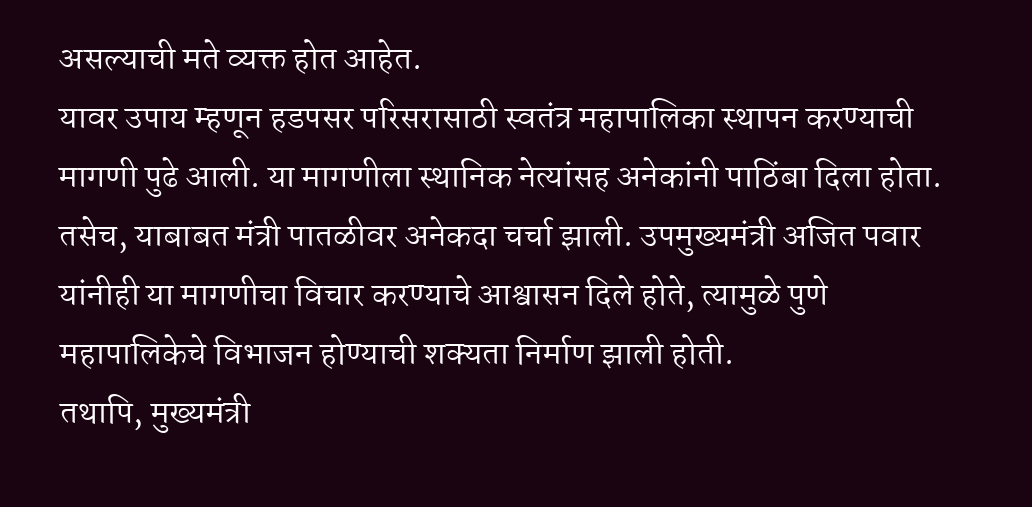असल्याची मते व्यक्त होत आहेत.
यावर उपाय म्हणून हडपसर परिसरासाठी स्वतंत्र महापालिका स्थापन करण्याची मागणी पुढे आली. या मागणीला स्थानिक नेत्यांसह अनेकांनी पाठिंबा दिला होता. तसेच, याबाबत मंत्री पातळीवर अनेकदा चर्चा झाली. उपमुख्यमंत्री अजित पवार यांनीही या मागणीचा विचार करण्याचे आश्वासन दिले होते, त्यामुळे पुणे महापालिकेचे विभाजन होण्याची शक्यता निर्माण झाली होती.
तथापि, मुख्यमंत्री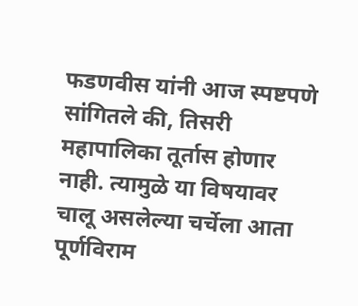फडणवीस यांनी आज स्पष्टपणे सांगितले की, तिसरी महापालिका तूर्तास होणार नाही. त्यामुळे या विषयावर चालू असलेल्या चर्चेला आता पूर्णविराम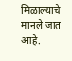मिळाल्याचे मानले जात आहे.